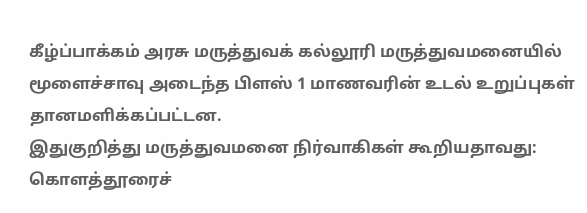கீழ்ப்பாக்கம் அரசு மருத்துவக் கல்லூரி மருத்துவமனையில் மூளைச்சாவு அடைந்த பிளஸ் 1 மாணவரின் உடல் உறுப்புகள் தானமளிக்கப்பட்டன.
இதுகுறித்து மருத்துவமனை நிர்வாகிகள் கூறியதாவது: கொளத்தூரைச்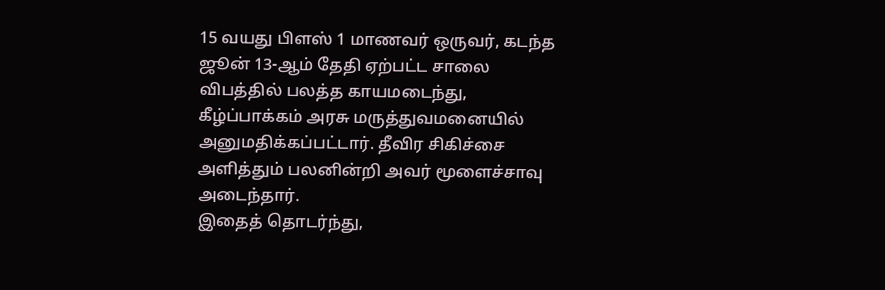15 வயது பிளஸ் 1 மாணவர் ஒருவர், கடந்த ஜூன் 13-ஆம் தேதி ஏற்பட்ட சாலை விபத்தில் பலத்த காயமடைந்து, கீழ்ப்பாக்கம் அரசு மருத்துவமனையில் அனுமதிக்கப்பட்டார். தீவிர சிகிச்சை அளித்தும் பலனின்றி அவர் மூளைச்சாவு அடைந்தார்.
இதைத் தொடர்ந்து,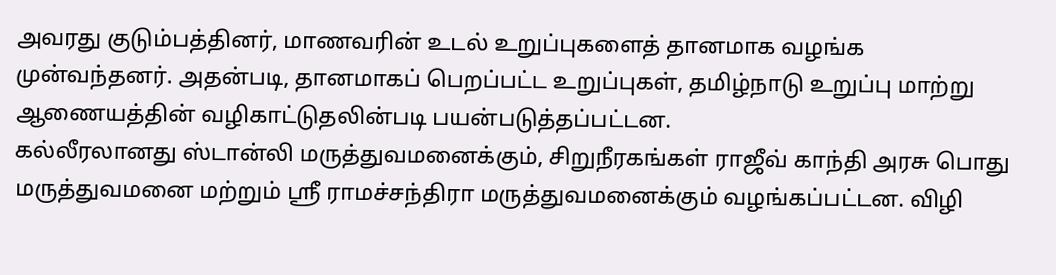அவரது குடும்பத்தினர், மாணவரின் உடல் உறுப்புகளைத் தானமாக வழங்க முன்வந்தனர். அதன்படி, தானமாகப் பெறப்பட்ட உறுப்புகள், தமிழ்நாடு உறுப்பு மாற்று ஆணையத்தின் வழிகாட்டுதலின்படி பயன்படுத்தப்பட்டன.
கல்லீரலானது ஸ்டான்லி மருத்துவமனைக்கும், சிறுநீரகங்கள் ராஜீவ் காந்தி அரசு பொது மருத்துவமனை மற்றும் ஸ்ரீ ராமச்சந்திரா மருத்துவமனைக்கும் வழங்கப்பட்டன. விழி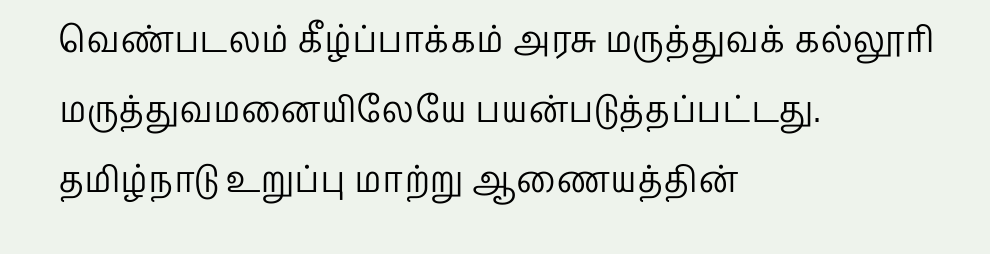வெண்படலம் கீழ்ப்பாக்கம் அரசு மருத்துவக் கல்லூரி மருத்துவமனையிலேயே பயன்படுத்தப்பட்டது.
தமிழ்நாடு உறுப்பு மாற்று ஆணையத்தின்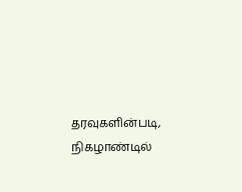தரவுகளின்படி, நிகழாண்டில்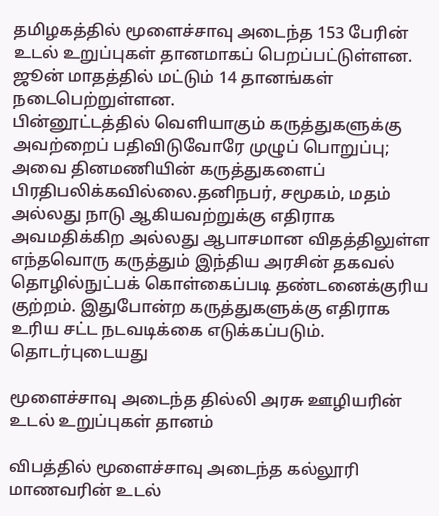தமிழகத்தில் மூளைச்சாவு அடைந்த 153 பேரின் உடல் உறுப்புகள் தானமாகப் பெறப்பட்டுள்ளன. ஜூன் மாதத்தில் மட்டும் 14 தானங்கள் நடைபெற்றுள்ளன.
பின்னூட்டத்தில் வெளியாகும் கருத்துகளுக்கு அவற்றைப் பதிவிடுவோரே முழுப் பொறுப்பு; அவை தினமணியின் கருத்துகளைப் பிரதிபலிக்கவில்லை.தனிநபர், சமூகம், மதம் அல்லது நாடு ஆகியவற்றுக்கு எதிராக அவமதிக்கிற அல்லது ஆபாசமான விதத்திலுள்ள எந்தவொரு கருத்தும் இந்திய அரசின் தகவல் தொழில்நுட்பக் கொள்கைப்படி தண்டனைக்குரிய குற்றம். இதுபோன்ற கருத்துகளுக்கு எதிராக உரிய சட்ட நடவடிக்கை எடுக்கப்படும்.
தொடர்புடையது

மூளைச்சாவு அடைந்த தில்லி அரசு ஊழியரின் உடல் உறுப்புகள் தானம்

விபத்தில் மூளைச்சாவு அடைந்த கல்லூரி மாணவரின் உடல்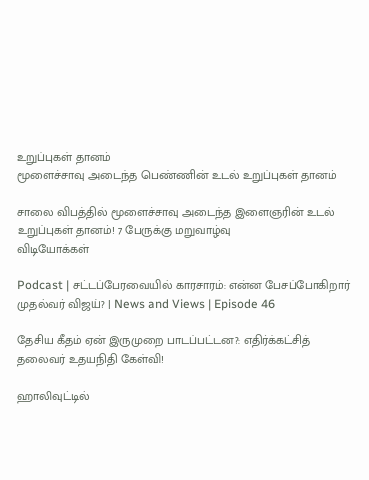உறுப்புகள் தானம்
மூளைச்சாவு அடைந்த பெண்ணின் உடல் உறுப்புகள் தானம்

சாலை விபத்தில் மூளைச்சாவு அடைந்த இளைஞரின் உடல் உறுப்புகள் தானம்! 7 பேருக்கு மறுவாழ்வு
விடியோக்கள்

Podcast | சட்டப்பேரவையில் காரசாரம்: என்ன பேசப்போகிறார் முதல்வர் விஜய்? | News and Views | Episode 46

தேசிய கீதம் ஏன் இருமுறை பாடப்பட்டன?: எதிர்க்கட்சித் தலைவர் உதயநிதி கேள்வி!

ஹாலிவுட்டில்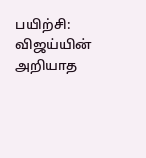பயிற்சி: விஜய்யின் அறியாத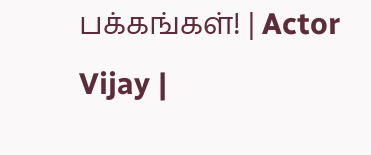பக்கங்கள்! | Actor Vijay |